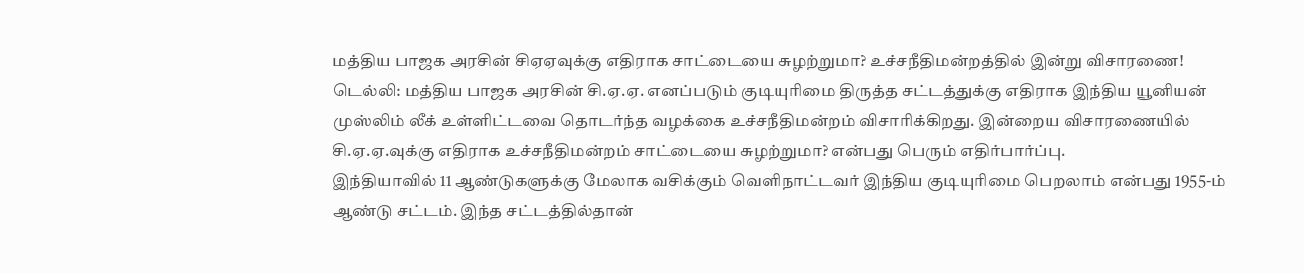மத்திய பாஜக அரசின் சிஏஏவுக்கு எதிராக சாட்டையை சுழற்றுமா? உச்சநீதிமன்றத்தில் இன்று விசாரணை!
டெல்லி: மத்திய பாஜக அரசின் சி.ஏ.ஏ. எனப்படும் குடியுரிமை திருத்த சட்டத்துக்கு எதிராக இந்திய யூனியன் முஸ்லிம் லீக் உள்ளிட்டவை தொடர்ந்த வழக்கை உச்சநீதிமன்றம் விசாரிக்கிறது. இன்றைய விசாரணையில் சி.ஏ.ஏ.வுக்கு எதிராக உச்சநீதிமன்றம் சாட்டையை சுழற்றுமா? என்பது பெரும் எதிர்பார்ப்பு.
இந்தியாவில் 11 ஆண்டுகளுக்கு மேலாக வசிக்கும் வெளிநாட்டவர் இந்திய குடியுரிமை பெறலாம் என்பது 1955-ம் ஆண்டு சட்டம். இந்த சட்டத்தில்தான்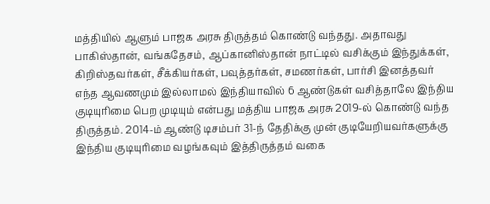மத்தியில் ஆளும் பாஜக அரசு திருத்தம் கொண்டு வந்தது. அதாவது பாகிஸ்தான், வங்கதேசம், ஆப்கானிஸ்தான் நாட்டில் வசிக்கும் இந்துக்கள், கிறிஸ்தவர்கள், சீக்கியர்கள், பவுத்தர்கள், சமணர்கள், பார்சி இனத்தவர் எந்த ஆவணமும் இல்லாமல் இந்தியாவில் 6 ஆண்டுகள் வசித்தாலே இந்திய குடியுரிமை பெற முடியும் என்பது மத்திய பாஜக அரசு 2019-ல் கொண்டு வந்த திருத்தம். 2014-ம் ஆண்டு டிசம்பர் 31-ந் தேதிக்கு முன் குடியேறியவர்களுக்கு இந்திய குடியுரிமை வழங்கவும் இத்திருத்தம் வகை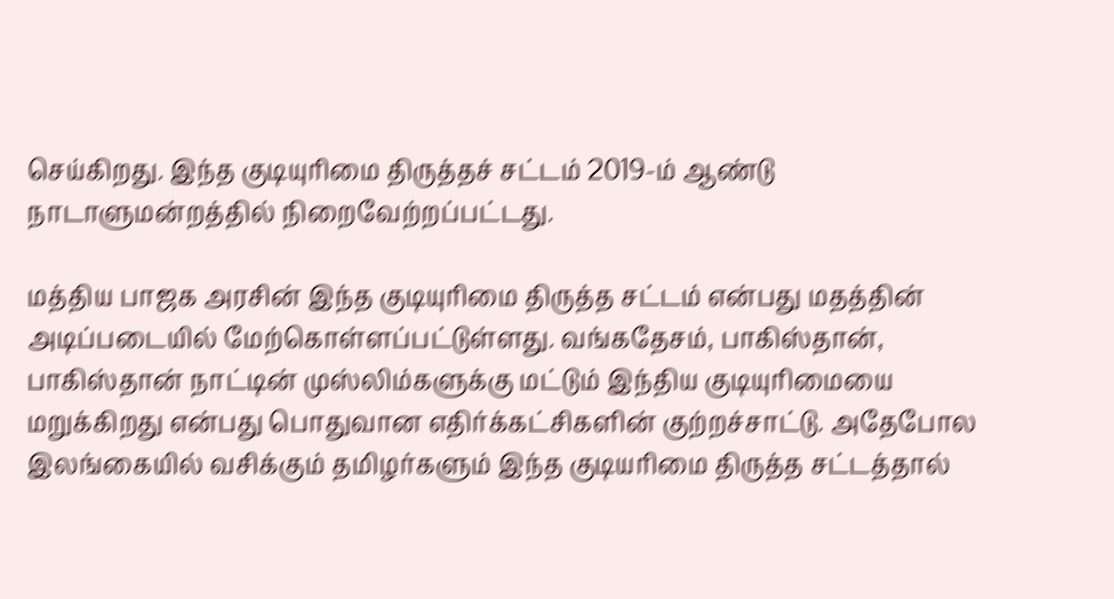செய்கிறது. இந்த குடியுரிமை திருத்தச் சட்டம் 2019-ம் ஆண்டு நாடாளுமன்றத்தில் நிறைவேற்றப்பட்டது.

மத்திய பாஜக அரசின் இந்த குடியுரிமை திருத்த சட்டம் என்பது மதத்தின் அடிப்படையில் மேற்கொள்ளப்பட்டுள்ளது. வங்கதேசம், பாகிஸ்தான், பாகிஸ்தான் நாட்டின் முஸ்லிம்களுக்கு மட்டும் இந்திய குடியுரிமையை மறுக்கிறது என்பது பொதுவான எதிர்க்கட்சிகளின் குற்றச்சாட்டு. அதேபோல இலங்கையில் வசிக்கும் தமிழர்களும் இந்த குடியரிமை திருத்த சட்டத்தால்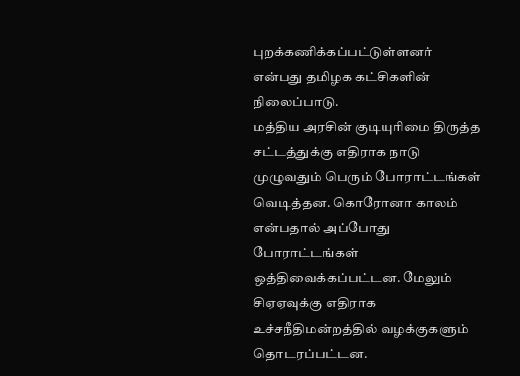புறக்கணிக்கப்பட்டுள்ளனர் என்பது தமிழக கட்சிகளின் நிலைப்பாடு.
மத்திய அரசின் குடியுரிமை திருத்த சட்டத்துக்கு எதிராக நாடு முழுவதும் பெரும் போராட்டங்கள் வெடித்தன. கொரோனா காலம் என்பதால் அப்போது போராட்டங்கள் ஒத்திவைக்கப்பட்டன. மேலும் சிஏஏவுக்கு எதிராக உச்சநீதிமன்றத்தில் வழக்குகளும் தொடரப்பட்டன.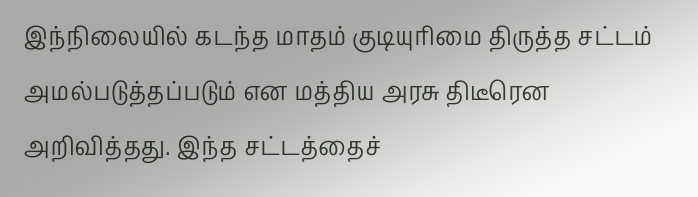இந்நிலையில் கடந்த மாதம் குடியுரிமை திருத்த சட்டம் அமல்படுத்தப்படும் என மத்திய அரசு திடீரென அறிவித்தது. இந்த சட்டத்தைச்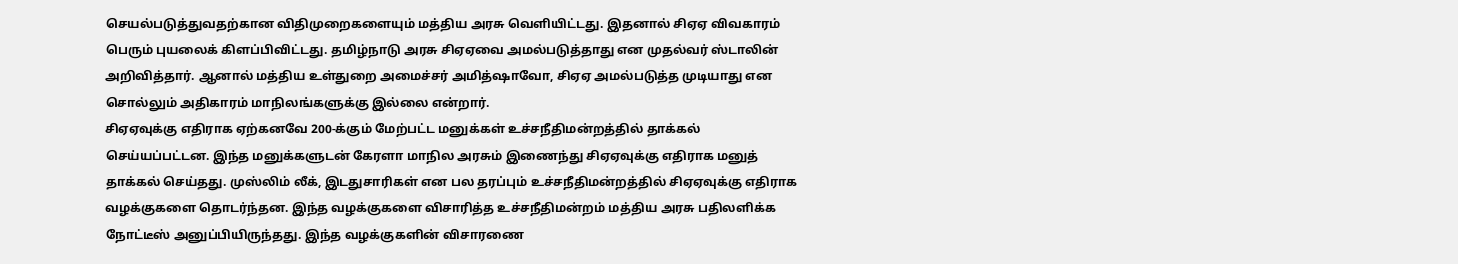செயல்படுத்துவதற்கான விதிமுறைகளையும் மத்திய அரசு வெளியிட்டது. இதனால் சிஏஏ விவகாரம் பெரும் புயலைக் கிளப்பிவிட்டது. தமிழ்நாடு அரசு சிஏஏவை அமல்படுத்தாது என முதல்வர் ஸ்டாலின் அறிவித்தார். ஆனால் மத்திய உள்துறை அமைச்சர் அமித்ஷாவோ, சிஏஏ அமல்படுத்த முடியாது என சொல்லும் அதிகாரம் மாநிலங்களுக்கு இல்லை என்றார்.
சிஏஏவுக்கு எதிராக ஏற்கனவே 200-க்கும் மேற்பட்ட மனுக்கள் உச்சநீதிமன்றத்தில் தாக்கல் செய்யப்பட்டன. இந்த மனுக்களுடன் கேரளா மாநில அரசும் இணைந்து சிஏஏவுக்கு எதிராக மனுத் தாக்கல் செய்தது. முஸ்லிம் லீக், இடதுசாரிகள் என பல தரப்பும் உச்சநீதிமன்றத்தில் சிஏஏவுக்கு எதிராக வழக்குகளை தொடர்ந்தன. இந்த வழக்குகளை விசாரித்த உச்சநீதிமன்றம் மத்திய அரசு பதிலளிக்க நோட்டீஸ் அனுப்பியிருந்தது. இந்த வழக்குகளின் விசாரணை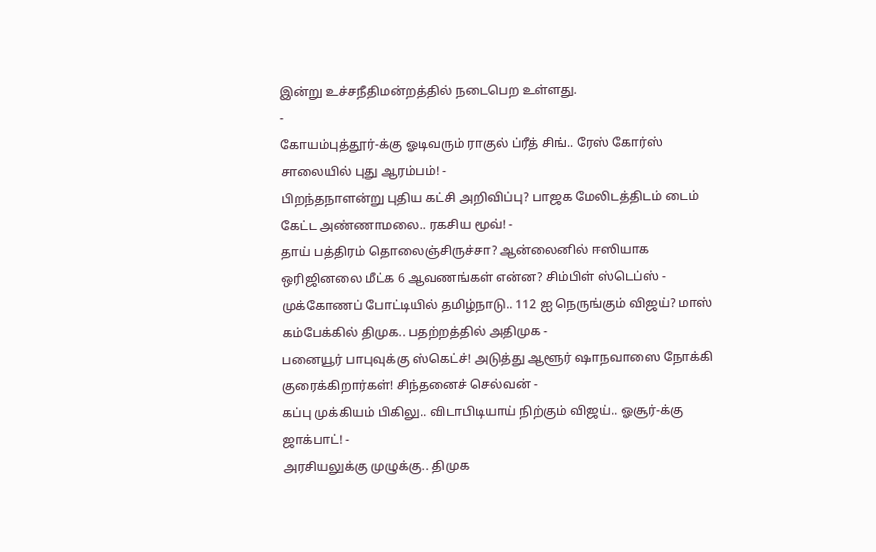இன்று உச்சநீதிமன்றத்தில் நடைபெற உள்ளது.
-
கோயம்புத்தூர்-க்கு ஓடிவரும் ராகுல் ப்ரீத் சிங்.. ரேஸ் கோர்ஸ் சாலையில் புது ஆரம்பம்! -
பிறந்தநாளன்று புதிய கட்சி அறிவிப்பு? பாஜக மேலிடத்திடம் டைம் கேட்ட அண்ணாமலை.. ரகசிய மூவ்! -
தாய் பத்திரம் தொலைஞ்சிருச்சா? ஆன்லைனில் ஈஸியாக ஒரிஜினலை மீட்க 6 ஆவணங்கள் என்ன? சிம்பிள் ஸ்டெப்ஸ் -
முக்கோணப் போட்டியில் தமிழ்நாடு.. 112 ஐ நெருங்கும் விஜய்? மாஸ் கம்பேக்கில் திமுக.. பதற்றத்தில் அதிமுக -
பனையூர் பாபுவுக்கு ஸ்கெட்ச்! அடுத்து ஆளூர் ஷாநவாஸை நோக்கி குரைக்கிறார்கள்! சிந்தனைச் செல்வன் -
கப்பு முக்கியம் பிகிலு.. விடாபிடியாய் நிற்கும் விஜய்.. ஓசூர்-க்கு ஜாக்பாட்! -
அரசியலுக்கு முழுக்கு.. திமுக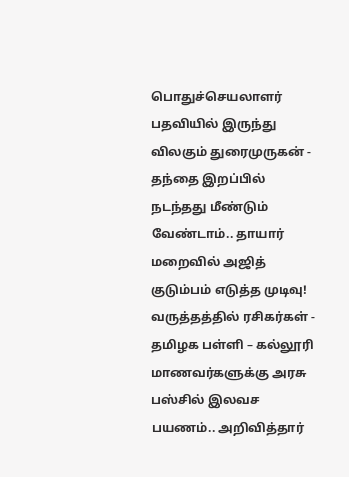பொதுச்செயலாளர் பதவியில் இருந்து விலகும் துரைமுருகன் -
தந்தை இறப்பில் நடந்தது மீண்டும் வேண்டாம்.. தாயார் மறைவில் அஜித் குடும்பம் எடுத்த முடிவு! வருத்தத்தில் ரசிகர்கள் -
தமிழக பள்ளி – கல்லூரி மாணவர்களுக்கு அரசு பஸ்சில் இலவச பயணம்.. அறிவித்தார்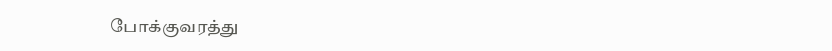போக்குவரத்து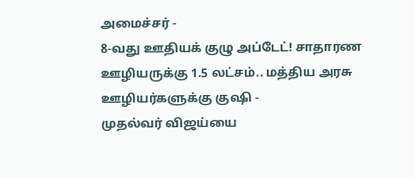அமைச்சர் -
8-வது ஊதியக் குழு அப்டேட்! சாதாரண ஊழியருக்கு 1.5 லட்சம்.. மத்திய அரசு ஊழியர்களுக்கு குஷி -
முதல்வர் விஜய்யை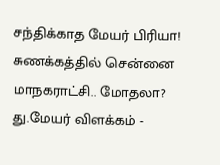சந்திக்காத மேயர் பிரியா! சுணக்கத்தில் சென்னை மாநகராட்சி.. மோதலா? து.மேயர் விளக்கம் -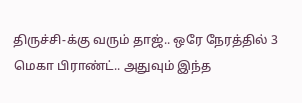திருச்சி-க்கு வரும் தாஜ்.. ஒரே நேரத்தில் 3 மெகா பிராண்ட்.. அதுவும் இந்த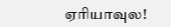ஏரியாவுல!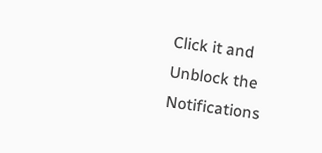Click it and Unblock the Notifications